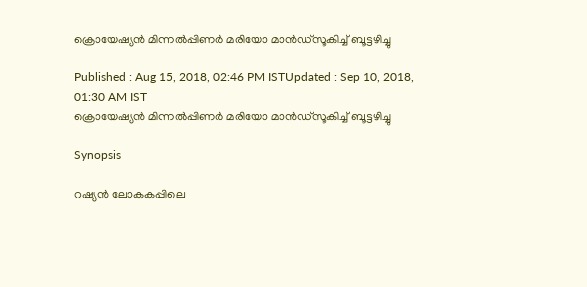ക്രൊയേഷ്യന്‍ മിന്നല്‍പ്പിണര്‍ മരിയോ മാന്‍ഡ്സൂകിച്ച് ബൂട്ടഴിച്ചു

Published : Aug 15, 2018, 02:46 PM ISTUpdated : Sep 10, 2018, 01:30 AM IST
ക്രൊയേഷ്യന്‍ മിന്നല്‍പ്പിണര്‍ മരിയോ മാന്‍ഡ്സൂകിച്ച് ബൂട്ടഴിച്ചു

Synopsis

റഷ്യന്‍ ലോകകപ്പിലെ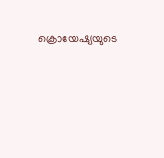ക്രൊയേഷ്യയുടെ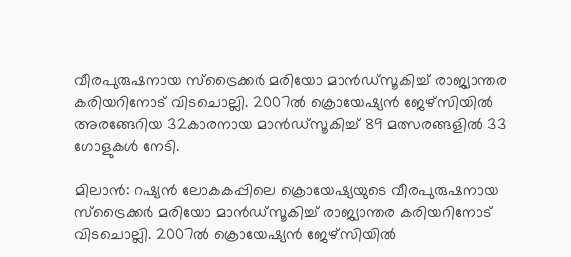വീരപുരുഷനായ സ്ട്രൈക്കര്‍ മരിയോ മാന്‍ഡ്സൂകിച്ച് രാജ്യാന്തര കരിയറിനോട് വിടചൊല്ലി. 2007ല്‍ ക്രൊയേഷ്യന്‍ ജേഴ്സിയില്‍ അരങ്ങേറിയ 32കാരനായ മാന്‍ഡ്സൂകിച്ച് 89 മത്സരങ്ങളില്‍ 33 ഗോളുകള്‍ നേടി.

മിലാന്‍: റഷ്യന്‍ ലോകകപ്പിലെ ക്രൊയേഷ്യയുടെ വീരപുരുഷനായ സ്ട്രൈക്കര്‍ മരിയോ മാന്‍ഡ്സൂകിച്ച് രാജ്യാന്തര കരിയറിനോട് വിടചൊല്ലി. 2007ല്‍ ക്രൊയേഷ്യന്‍ ജേഴ്സിയില്‍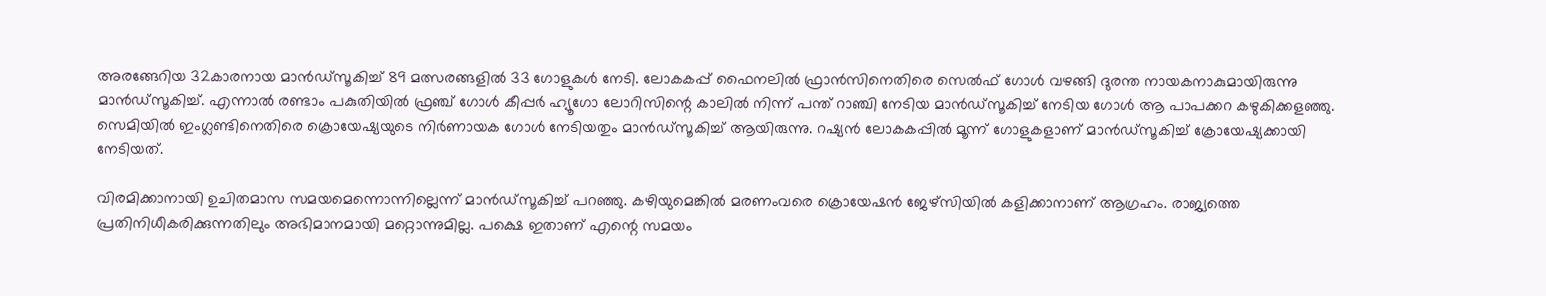അരങ്ങേറിയ 32കാരനായ മാന്‍ഡ്സൂകിച്ച് 89 മത്സരങ്ങളില്‍ 33 ഗോളുകള്‍ നേടി. ലോകകപ്പ് ഫൈനലില്‍ ഫ്രാന്‍സിനെതിരെ സെല്‍ഫ് ഗോള്‍ വഴങ്ങി ദുരന്ത നായകനാകുമായിരുന്നു മാന്‍ഡ്സൂകിച്ച്. എന്നാല്‍ രണ്ടാം പകുതിയില്‍ ഫ്രഞ്ച് ഗോള്‍ കീപ്പര്‍ ഹ്യൂഗോ ലോറിസിന്റെ കാലില്‍ നിന്ന് പന്ത് റാഞ്ചി നേടിയ മാന്‍ഡ്സൂകിച്ച് നേടിയ ഗോള്‍ ആ പാപക്കറ കഴുകിക്കളഞ്ഞു. സെമിയില്‍ ഇംഗ്ലണ്ടിനെതിരെ ക്രൊയേഷ്യയുടെ നിര്‍ണായക ഗോള്‍ നേടിയതും മാന്‍ഡ്സൂകിച്ച് ആയിരുന്നു. റഷ്യന്‍ ലോകകപ്പില്‍ മൂന്ന് ഗോളുകളാണ് മാന്‍ഡ്സൂകിച്ച് ക്രോയേഷ്യക്കായി നേടിയത്.

വിരമിക്കാനായി ഉചിതമാസ സമയമെന്നൊന്നില്ലെന്ന് മാന്‍ഡ്സൂകിച്ച് പറഞ്ഞു. കഴിയുമെങ്കില്‍ മരണംവരെ ക്രൊയേഷന്‍ ജേഴ്സിയില്‍ കളിക്കാനാണ് ആഗ്രഹം. രാജ്യത്തെ പ്രതിനിധീകരിക്കുന്നതിലും അഭിമാനമായി മറ്റൊന്നുമില്ല. പക്ഷെ ഇതാണ് എന്റെ സമയം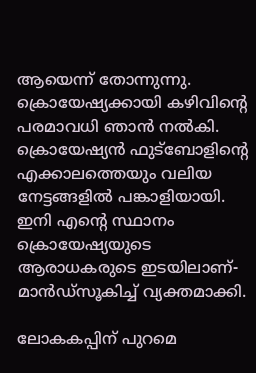ആയെന്ന് തോന്നുന്നു. ക്രൊയേഷ്യക്കായി കഴിവിന്റെ പരമാവധി ഞാന്‍ നല്‍കി. ക്രൊയേഷ്യന്‍ ഫുട്ബോളിന്റെ എക്കാലത്തെയും വലിയ നേട്ടങ്ങളില്‍ പങ്കാളിയായി. ഇനി എന്റെ സ്ഥാനം ക്രൊയേഷ്യയുടെ ആരാധകരുടെ ഇടയിലാണ്-മാന്‍ഡ്സൂകിച്ച് വ്യക്തമാക്കി.

ലോകകപ്പിന് പുറമെ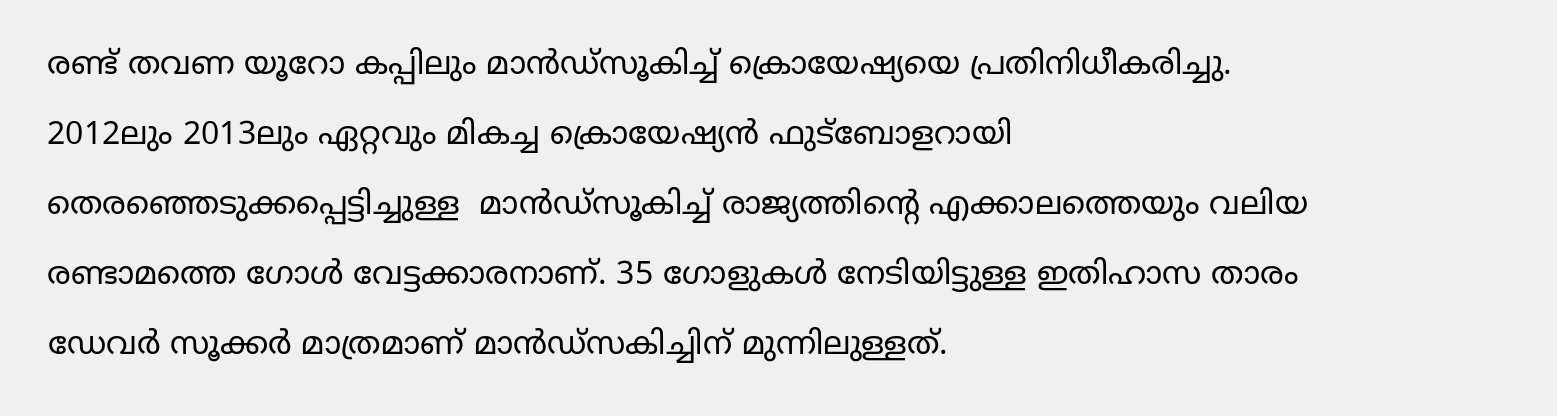രണ്ട് തവണ യൂറോ കപ്പിലും മാന്‍ഡ്സൂകിച്ച് ക്രൊയേഷ്യയെ പ്രതിനിധീകരിച്ചു. 2012ലും 2013ലും ഏറ്റവും മികച്ച ക്രൊയേഷ്യന്‍ ഫുട്ബോളറായി തെരഞ്ഞെടുക്കപ്പെട്ടിച്ചുള്ള  മാന്‍ഡ്സൂകിച്ച് രാജ്യത്തിന്റെ എക്കാലത്തെയും വലിയ രണ്ടാമത്തെ ഗോള്‍ വേട്ടക്കാരനാണ്. 35 ഗോളുകള്‍ നേടിയിട്ടുള്ള ഇതിഹാസ താരം ഡേവര്‍ സൂക്കര്‍ മാത്രമാണ് മാന്‍ഡ്സകിച്ചിന് മുന്നിലുള്ളത്.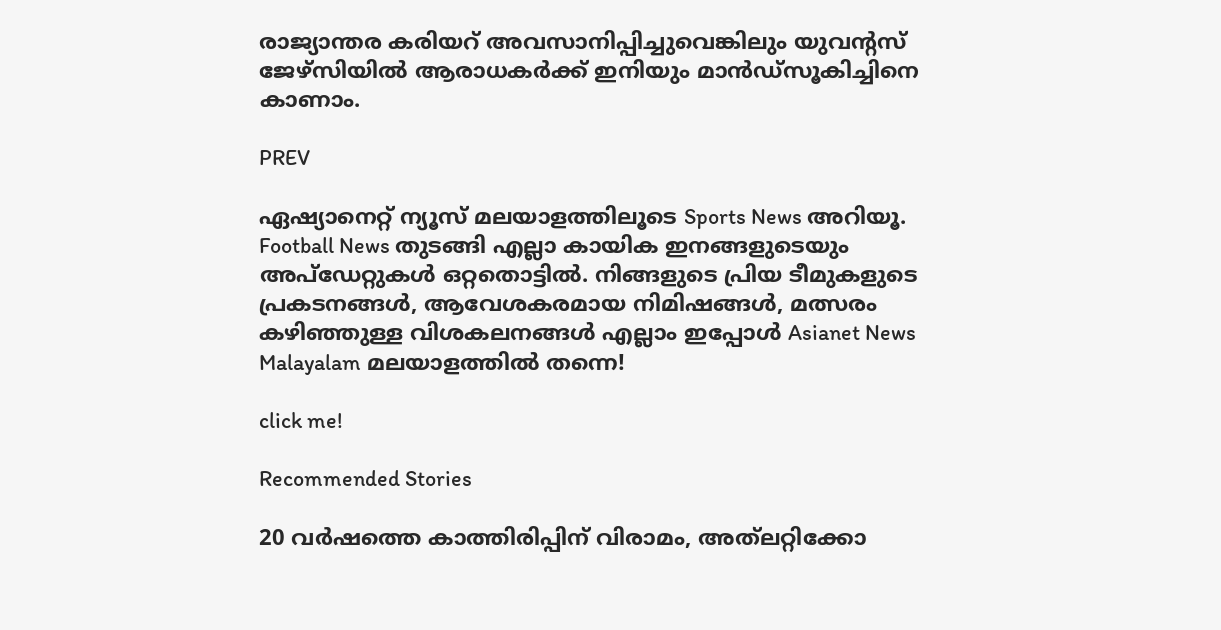രാജ്യാന്തര കരിയറ്‍ അവസാനിപ്പിച്ചുവെങ്കിലും യുവന്റസ് ജേഴ്സിയില്‍ ആരാധകര്‍ക്ക് ഇനിയും മാന്‍ഡ്സൂകിച്ചിനെ കാണാം.

PREV

ഏഷ്യാനെറ്റ് ന്യൂസ് മലയാളത്തിലൂടെ Sports News അറിയൂ.  Football News തുടങ്ങി എല്ലാ കായിക ഇനങ്ങളുടെയും അപ്‌ഡേറ്റുകൾ ഒറ്റതൊട്ടിൽ. നിങ്ങളുടെ പ്രിയ ടീമുകളുടെ പ്രകടനങ്ങൾ, ആവേശകരമായ നിമിഷങ്ങൾ, മത്സരം കഴിഞ്ഞുള്ള വിശകലനങ്ങൾ എല്ലാം ഇപ്പോൾ Asianet News Malayalam മലയാളത്തിൽ തന്നെ!

click me!

Recommended Stories

20 വർഷത്തെ കാത്തിരിപ്പിന് വിരാമം, അത്‌ലറ്റിക്കോ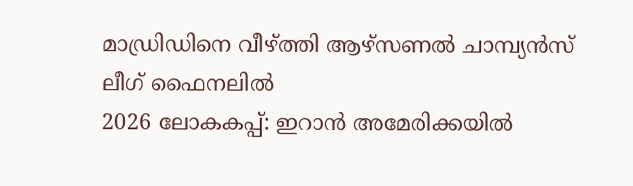മാഡ്രിഡിനെ വീഴ്ത്തി ആഴ്സണൽ ചാമ്പ്യൻസ് ലീഗ് ഫൈനലിൽ
2026 ലോകകപ്പ്: ഇറാന്‍ അമേരിക്കയില്‍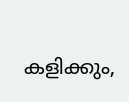കളിക്കും,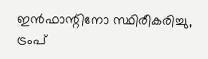ഇന്‍ഫാന്റിനോ സ്ഥിരീകരിച്ചു, ട്രംപ്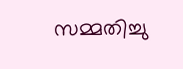സമ്മതിച്ചു